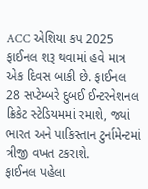ACC એશિયા કપ 2025 ફાઈનલ શરૂ થવામાં હવે માત્ર એક દિવસ બાકી છે. ફાઈનલ 28 સપ્ટેમ્બરે દુબઈ ઈન્ટરનેશનલ ક્રિકેટ સ્ટેડિયમમાં રમાશે, જ્યાં ભારત અને પાકિસ્તાન ટુર્નામેન્ટમાં ત્રીજી વખત ટકરાશે.
ફાઈનલ પહેલા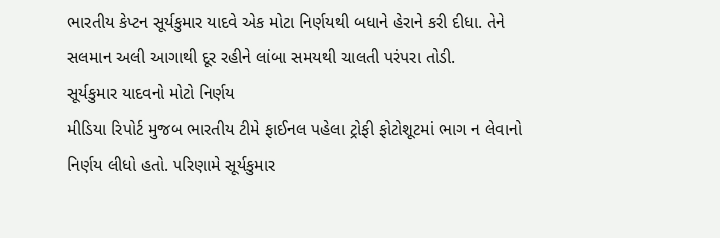ભારતીય કેપ્ટન સૂર્યકુમાર યાદવે એક મોટા નિર્ણયથી બધાને હેરાને કરી દીધા. તેને સલમાન અલી આગાથી દૂર રહીને લાંબા સમયથી ચાલતી પરંપરા તોડી.
સૂર્યકુમાર યાદવનો મોટો નિર્ણય
મીડિયા રિપોર્ટ મુજબ ભારતીય ટીમે ફાઈનલ પહેલા ટ્રોફી ફોટોશૂટમાં ભાગ ન લેવાનો નિર્ણય લીધો હતો. પરિણામે સૂર્યકુમાર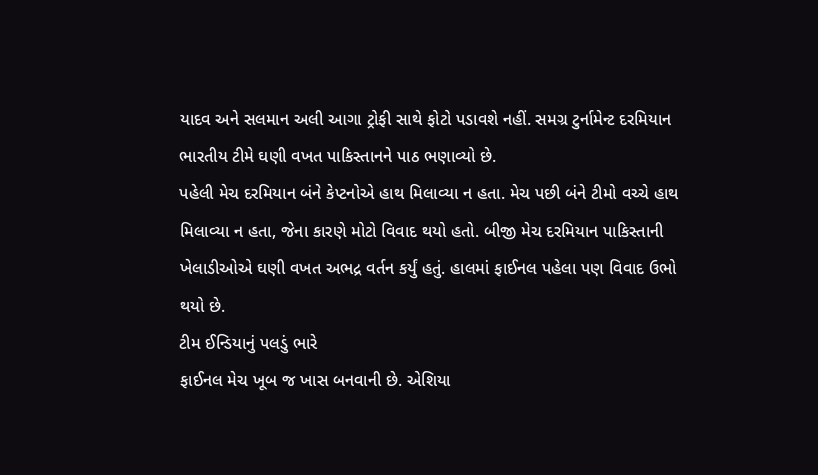યાદવ અને સલમાન અલી આગા ટ્રોફી સાથે ફોટો પડાવશે નહીં. સમગ્ર ટુર્નામેન્ટ દરમિયાન ભારતીય ટીમે ઘણી વખત પાકિસ્તાનને પાઠ ભણાવ્યો છે.
પહેલી મેચ દરમિયાન બંને કેપ્ટનોએ હાથ મિલાવ્યા ન હતા. મેચ પછી બંને ટીમો વચ્ચે હાથ મિલાવ્યા ન હતા, જેના કારણે મોટો વિવાદ થયો હતો. બીજી મેચ દરમિયાન પાકિસ્તાની ખેલાડીઓએ ઘણી વખત અભદ્ર વર્તન કર્યું હતું. હાલમાં ફાઈનલ પહેલા પણ વિવાદ ઉભો થયો છે.
ટીમ ઈન્ડિયાનું પલડું ભારે
ફાઈનલ મેચ ખૂબ જ ખાસ બનવાની છે. એશિયા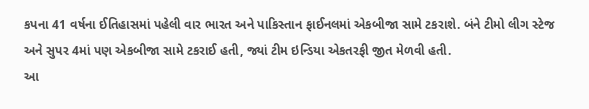કપના 41 વર્ષના ઈતિહાસમાં પહેલી વાર ભારત અને પાકિસ્તાન ફાઈનલમાં એકબીજા સામે ટકરાશે. બંને ટીમો લીગ સ્ટેજ અને સુપર 4માં પણ એકબીજા સામે ટકરાઈ હતી, જ્યાં ટીમ ઇન્ડિયા એકતરફી જીત મેળવી હતી.
આ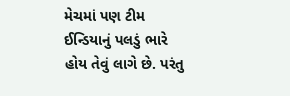મેચમાં પણ ટીમ ઈન્ડિયાનું પલડું ભારે હોય તેવું લાગે છે. પરંતુ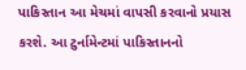પાકિસ્તાન આ મેચમાં વાપસી કરવાનો પ્રયાસ કરશે. આ ટુર્નામેન્ટમાં પાકિસ્તાનનો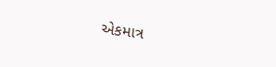એકમાત્ર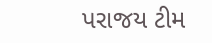પરાજય ટીમ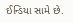ઈન્ડિયા સામે છે.